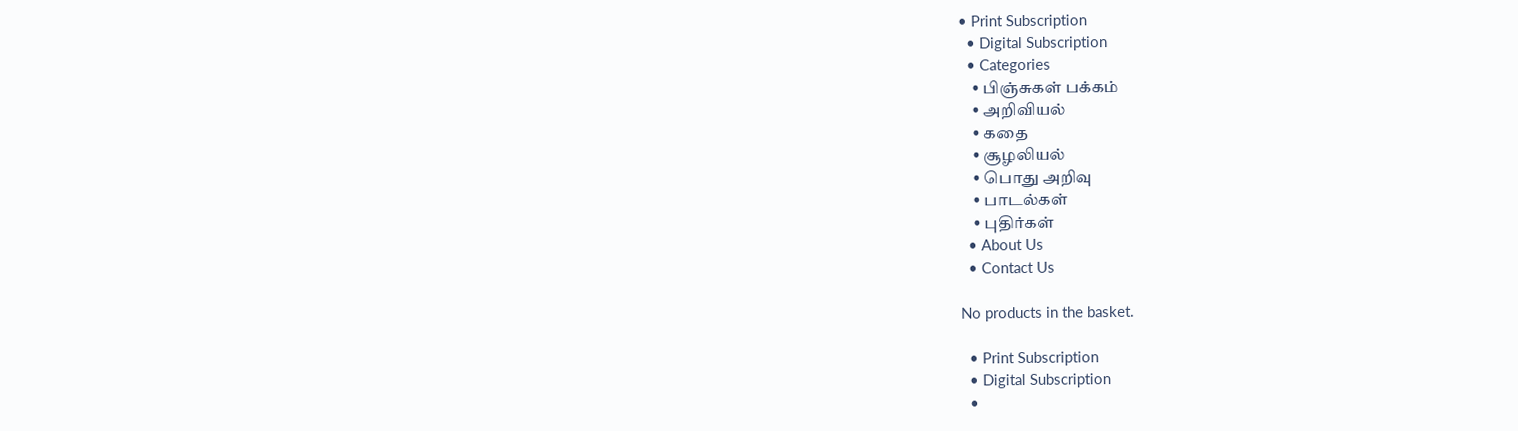• Print Subscription
  • Digital Subscription
  • Categories
    • பிஞ்சுகள் பக்கம்
    • அறிவியல்
    • கதை
    • சூழலியல்
    • பொது அறிவு
    • பாடல்கள்
    • புதிர்கள்
  • About Us
  • Contact Us

No products in the basket.

  • Print Subscription
  • Digital Subscription
  •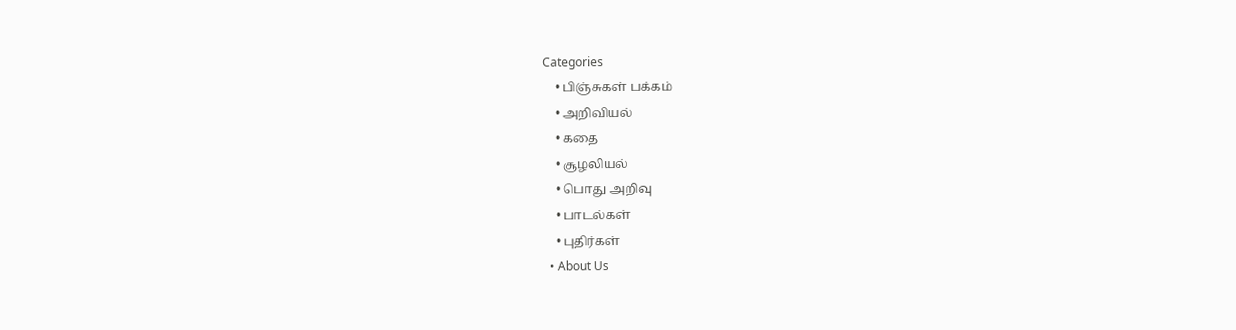Categories
    • பிஞ்சுகள் பக்கம்
    • அறிவியல்
    • கதை
    • சூழலியல்
    • பொது அறிவு
    • பாடல்கள்
    • புதிர்கள்
  • About Us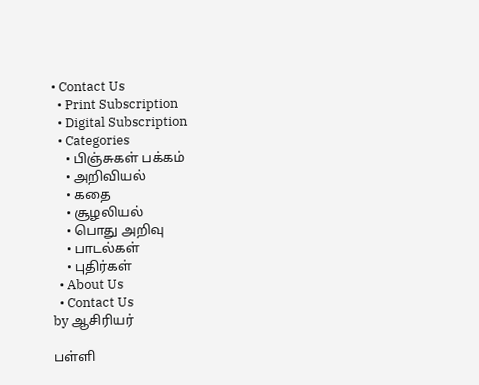• Contact Us
  • Print Subscription
  • Digital Subscription
  • Categories
    • பிஞ்சுகள் பக்கம்
    • அறிவியல்
    • கதை
    • சூழலியல்
    • பொது அறிவு
    • பாடல்கள்
    • புதிர்கள்
  • About Us
  • Contact Us
by ஆசிரியர்

பள்ளி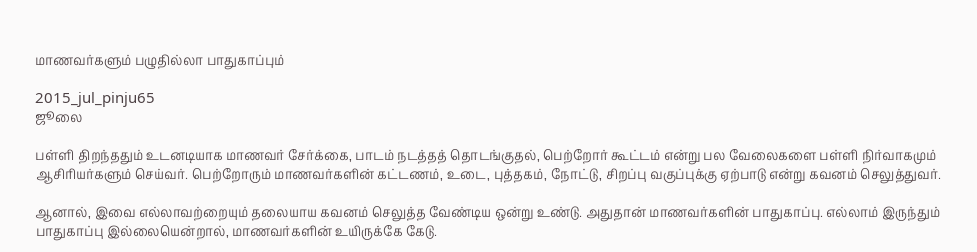மாணவர்களும் பழுதில்லா பாதுகாப்பும்

2015_jul_pinju65
ஜூலை

பள்ளி திறந்ததும் உடனடியாக மாணவர் சேர்க்கை, பாடம் நடத்தத் தொடங்குதல், பெற்றோர் கூட்டம் என்று பல வேலைகளை பள்ளி நிர்வாகமும் ஆசிரியர்களும் செய்வர். பெற்றோரும் மாணவர்களின் கட்டணம், உடை, புத்தகம், நோட்டு, சிறப்பு வகுப்புக்கு ஏற்பாடு என்று கவனம் செலுத்துவர்.

ஆனால், இவை எல்லாவற்றையும் தலையாய கவனம் செலுத்த வேண்டிய ஒன்று உண்டு. அதுதான் மாணவர்களின் பாதுகாப்பு. எல்லாம் இருந்தும் பாதுகாப்பு இல்லையென்றால், மாணவர்களின் உயிருக்கே கேடு.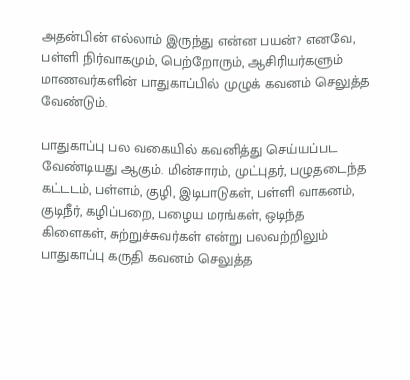அதன்பின் எல்லாம் இருந்து என்ன பயன்? எனவே, பள்ளி நிர்வாகமும், பெற்றோரும், ஆசிரியர்களும் மாணவர்களின் பாதுகாப்பில் முழுக் கவனம் செலுத்த வேண்டும்.

பாதுகாப்பு பல வகையில் கவனித்து செய்யப்பட வேண்டியது ஆகும். மின்சாரம், முட்புதர், பழுதடைந்த கட்டடம், பள்ளம், குழி, இடிபாடுகள், பள்ளி வாகனம், குடிநீர், கழிப்பறை, பழைய மரங்கள், ஒடிந்த கிளைகள், சுற்றுச்சுவர்கள் என்று பலவற்றிலும் பாதுகாப்பு கருதி கவனம் செலுத்த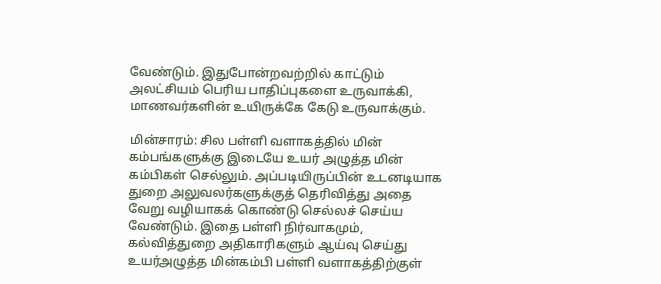வேண்டும். இதுபோன்றவற்றில் காட்டும் அலட்சியம் பெரிய பாதிப்புகளை உருவாக்கி, மாணவர்களின் உயிருக்கே கேடு உருவாக்கும்.

மின்சாரம்: சில பள்ளி வளாகத்தில் மின் கம்பங்களுக்கு இடையே உயர் அழுத்த மின் கம்பிகள் செல்லும். அப்படியிருப்பின் உடனடியாக துறை அலுவலர்களுக்குத் தெரிவித்து அதை வேறு வழியாகக் கொண்டு செல்லச் செய்ய வேண்டும். இதை பள்ளி நிர்வாகமும், கல்வித்துறை அதிகாரிகளும் ஆய்வு செய்து உயர்அழுத்த மின்கம்பி பள்ளி வளாகத்திற்குள்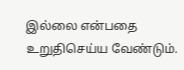இல்லை என்பதை உறுதிசெய்ய வேண்டும்.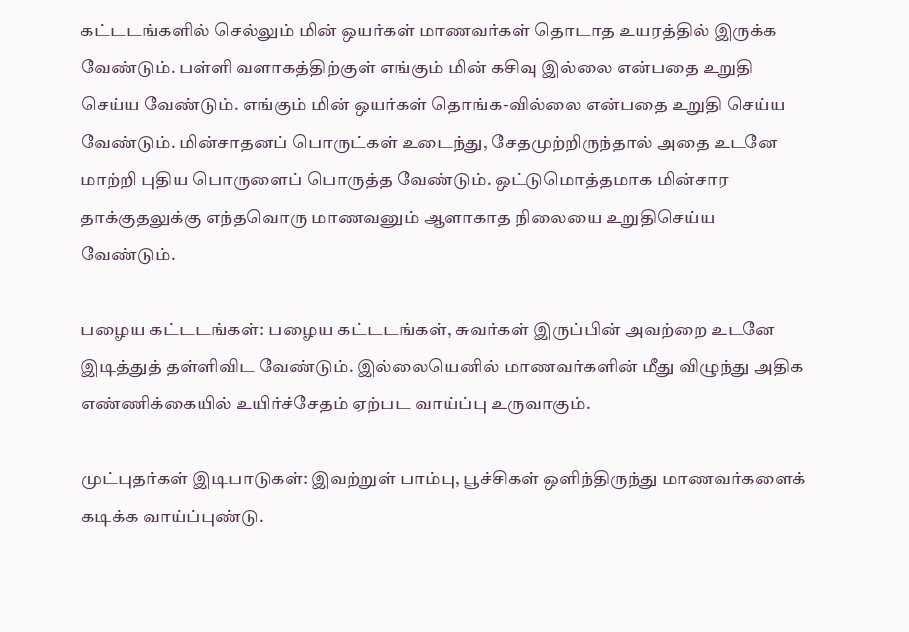கட்டடங்களில் செல்லும் மின் ஒயர்கள் மாணவர்கள் தொடாத உயரத்தில் இருக்க வேண்டும். பள்ளி வளாகத்திற்குள் எங்கும் மின் கசிவு இல்லை என்பதை உறுதி செய்ய வேண்டும். எங்கும் மின் ஒயர்கள் தொங்க-வில்லை என்பதை உறுதி செய்ய வேண்டும். மின்சாதனப் பொருட்கள் உடைந்து, சேதமுற்றிருந்தால் அதை உடனே மாற்றி புதிய பொருளைப் பொருத்த வேண்டும். ஒட்டுமொத்தமாக மின்சார தாக்குதலுக்கு எந்தவொரு மாணவனும் ஆளாகாத நிலையை உறுதிசெய்ய வேண்டும்.

பழைய கட்டடங்கள்: பழைய கட்டடங்கள், சுவர்கள் இருப்பின் அவற்றை உடனே இடித்துத் தள்ளிவிட வேண்டும். இல்லையெனில் மாணவர்களின் மீது விழுந்து அதிக எண்ணிக்கையில் உயிர்ச்சேதம் ஏற்பட வாய்ப்பு உருவாகும்.

முட்புதர்கள் இடிபாடுகள்: இவற்றுள் பாம்பு, பூச்சிகள் ஒளிந்திருந்து மாணவர்களைக் கடிக்க வாய்ப்புண்டு.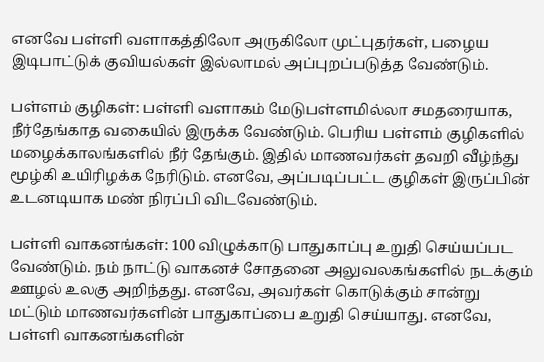எனவே பள்ளி வளாகத்திலோ அருகிலோ முட்புதர்கள், பழைய இடிபாட்டுக் குவியல்கள் இல்லாமல் அப்புறப்படுத்த வேண்டும்.

பள்ளம் குழிகள்: பள்ளி வளாகம் மேடுபள்ளமில்லா சமதரையாக, நீர்தேங்காத வகையில் இருக்க வேண்டும். பெரிய பள்ளம் குழிகளில் மழைக்காலங்களில் நீர் தேங்கும். இதில் மாணவர்கள் தவறி வீழ்ந்து மூழ்கி உயிரிழக்க நேரிடும். எனவே, அப்படிப்பட்ட குழிகள் இருப்பின் உடனடியாக மண் நிரப்பி விடவேண்டும்.

பள்ளி வாகனங்கள்: 100 விழுக்காடு பாதுகாப்பு உறுதி செய்யப்பட வேண்டும். நம் நாட்டு வாகனச் சோதனை அலுவலகங்களில் நடக்கும் ஊழல் உலகு அறிந்தது. எனவே, அவர்கள் கொடுக்கும் சான்று மட்டும் மாணவர்களின் பாதுகாப்பை உறுதி செய்யாது. எனவே, பள்ளி வாகனங்களின்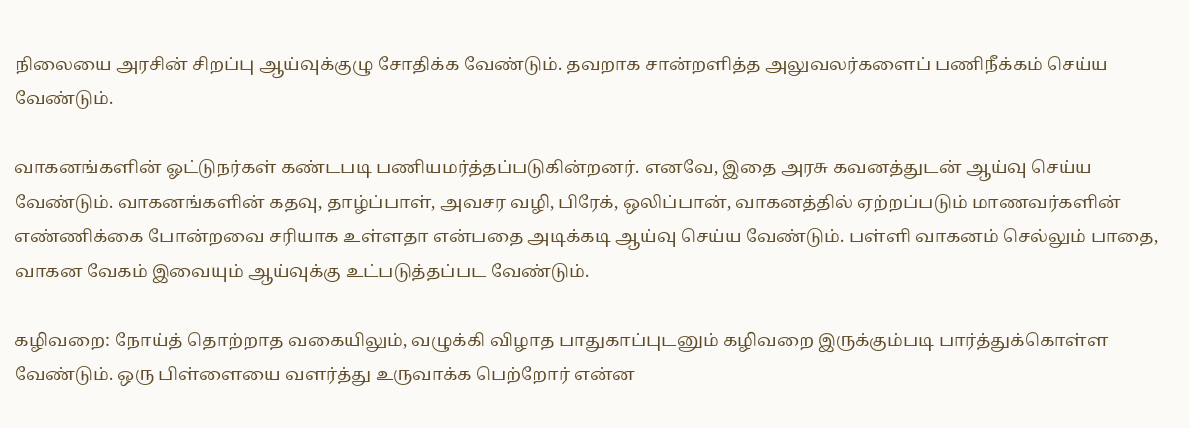நிலையை அரசின் சிறப்பு ஆய்வுக்குழு சோதிக்க வேண்டும். தவறாக சான்றளித்த அலுவலர்களைப் பணிநீக்கம் செய்ய வேண்டும்.

வாகனங்களின் ஓட்டுநர்கள் கண்டபடி பணியமர்த்தப்படுகின்றனர். எனவே, இதை அரசு கவனத்துடன் ஆய்வு செய்ய வேண்டும். வாகனங்களின் கதவு, தாழ்ப்பாள், அவசர வழி, பிரேக், ஒலிப்பான், வாகனத்தில் ஏற்றப்படும் மாணவர்களின் எண்ணிக்கை போன்றவை சரியாக உள்ளதா என்பதை அடிக்கடி ஆய்வு செய்ய வேண்டும். பள்ளி வாகனம் செல்லும் பாதை, வாகன வேகம் இவையும் ஆய்வுக்கு உட்படுத்தப்பட வேண்டும்.

கழிவறை: நோய்த் தொற்றாத வகையிலும், வழுக்கி விழாத பாதுகாப்புடனும் கழிவறை இருக்கும்படி பார்த்துக்கொள்ள வேண்டும். ஒரு பிள்ளையை வளர்த்து உருவாக்க பெற்றோர் என்ன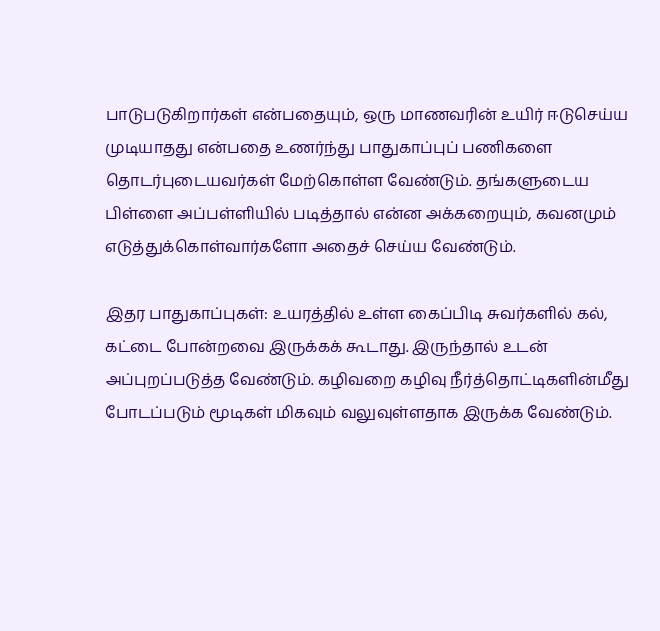பாடுபடுகிறார்கள் என்பதையும், ஒரு மாணவரின் உயிர் ஈடுசெய்ய முடியாதது என்பதை உணர்ந்து பாதுகாப்புப் பணிகளை தொடர்புடையவர்கள் மேற்கொள்ள வேண்டும். தங்களுடைய பிள்ளை அப்பள்ளியில் படித்தால் என்ன அக்கறையும், கவனமும் எடுத்துக்கொள்வார்களோ அதைச் செய்ய வேண்டும்.

இதர பாதுகாப்புகள்: உயரத்தில் உள்ள கைப்பிடி சுவர்களில் கல், கட்டை போன்றவை இருக்கக் கூடாது. இருந்தால் உடன் அப்புறப்படுத்த வேண்டும். கழிவறை கழிவு நீர்த்தொட்டிகளின்மீது போடப்படும் மூடிகள் மிகவும் வலுவுள்ளதாக இருக்க வேண்டும்.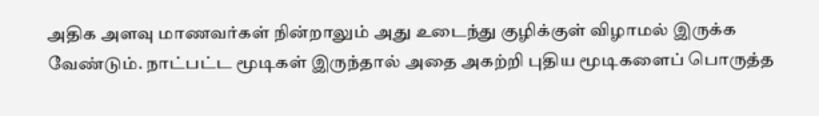அதிக அளவு மாணவர்கள் நின்றாலும் அது உடைந்து குழிக்குள் விழாமல் இருக்க வேண்டும். நாட்பட்ட மூடிகள் இருந்தால் அதை அகற்றி புதிய மூடிகளைப் பொருத்த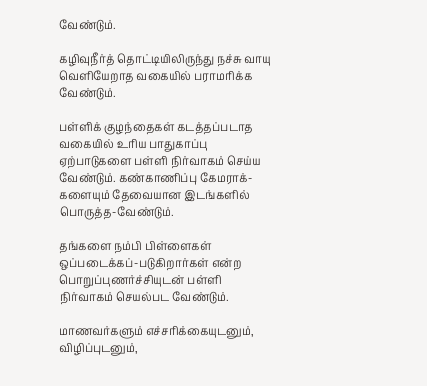வேண்டும்.

கழிவுநீர்த் தொட்டியிலிருந்து நச்சு வாயு வெளியேறாத வகையில் பராமரிக்க வேண்டும்.

பள்ளிக் குழந்தைகள் கடத்தப்படாத வகையில் உரிய பாதுகாப்பு ஏற்பாடுகளை பள்ளி நிர்வாகம் செய்ய வேண்டும். கண்காணிப்பு கேமராக்-களையும் தேவையான இடங்களில் பொருத்த-வேண்டும்.

தங்களை நம்பி பிள்ளைகள் ஒப்படைக்கப்-படுகிறார்கள் என்ற பொறுப்புணர்ச்சியுடன் பள்ளி நிர்வாகம் செயல்பட வேண்டும்.

மாணவர்களும் எச்சரிக்கையுடனும், விழிப்புடனும்,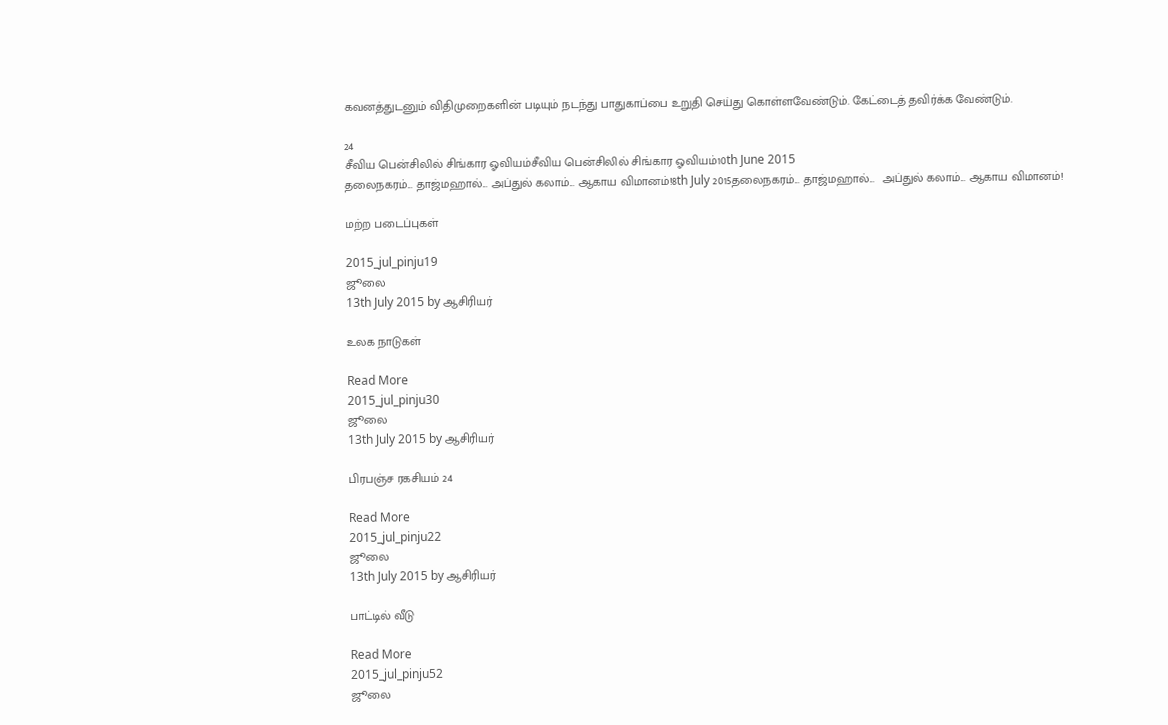கவனத்துடனும் விதிமுறைகளின் படியும் நடந்து பாதுகாப்பை உறுதி செய்து கொள்ளவேண்டும். கேட்டைத் தவிர்க்க வேண்டும்.

24
சீவிய பென்சிலில் சிங்கார ஓவியம்சீவிய பென்சிலில் சிங்கார ஓவியம்10th June 2015
தலைநகரம்... தாஜ்மஹால்... அப்துல் கலாம்... ஆகாய விமானம்!8th July 2015தலைநகரம்... தாஜ்மஹால்...  அப்துல் கலாம்... ஆகாய விமானம்!

மற்ற படைப்புகள்

2015_jul_pinju19
ஜூலை
13th July 2015 by ஆசிரியர்

உலக நாடுகள்

Read More
2015_jul_pinju30
ஜூலை
13th July 2015 by ஆசிரியர்

பிரபஞ்ச ரகசியம் 24

Read More
2015_jul_pinju22
ஜூலை
13th July 2015 by ஆசிரியர்

பாட்டில் வீடு

Read More
2015_jul_pinju52
ஜூலை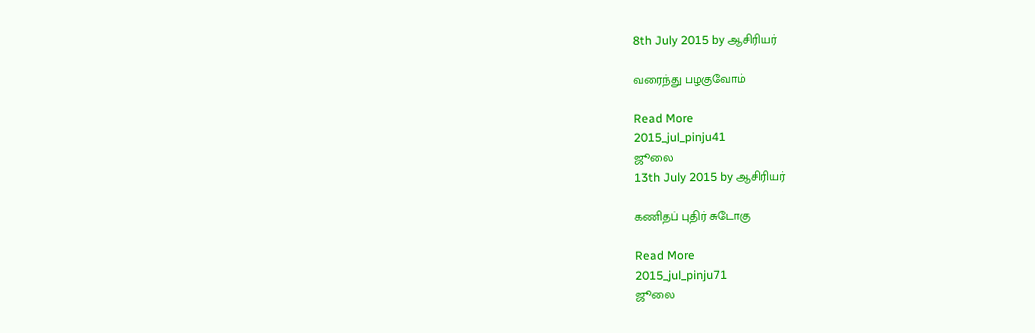8th July 2015 by ஆசிரியர்

வரைந்து பழகுவோம்

Read More
2015_jul_pinju41
ஜூலை
13th July 2015 by ஆசிரியர்

கணிதப் புதிர் சுடோகு

Read More
2015_jul_pinju71
ஜூலை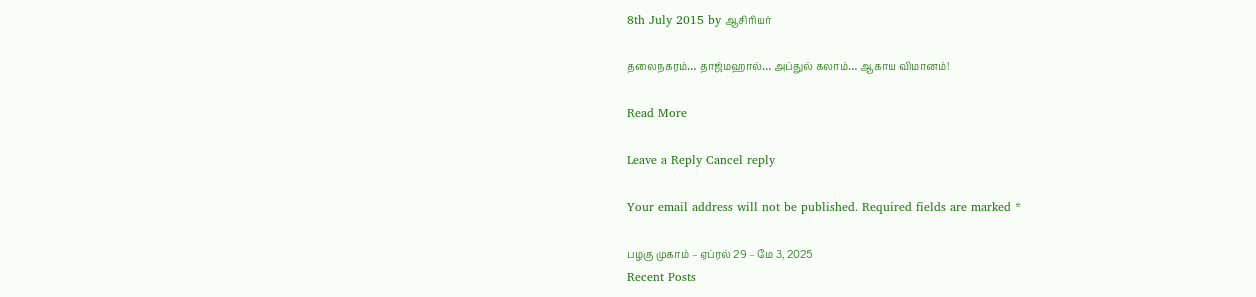8th July 2015 by ஆசிரியர்

தலைநகரம்… தாஜ்மஹால்… அப்துல் கலாம்… ஆகாய விமானம்!

Read More

Leave a Reply Cancel reply

Your email address will not be published. Required fields are marked *

பழகு முகாம் – ஏப்ரல் 29 – மே 3, 2025
Recent Posts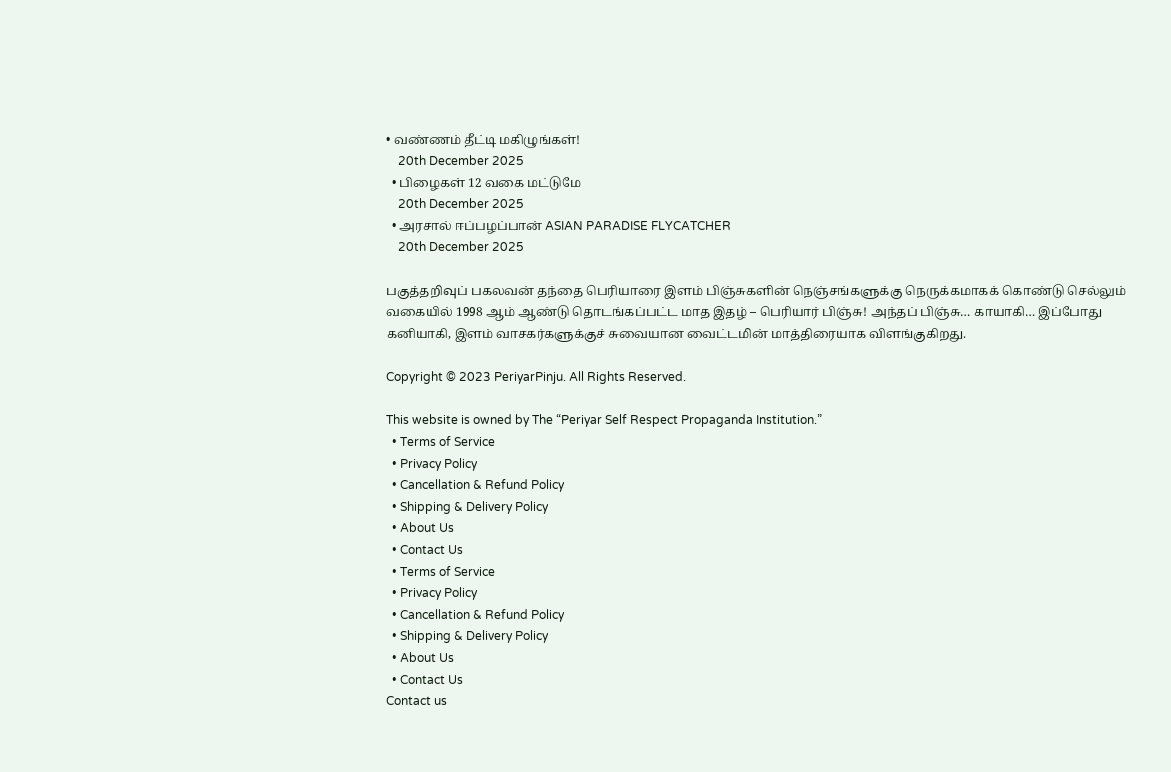• வண்ணம் தீட்டி மகிழுங்கள்!
    20th December 2025
  • பிழைகள் 12 வகை மட்டுமே
    20th December 2025
  • அரசால் ஈப்பழப்பான் ASIAN PARADISE FLYCATCHER
    20th December 2025

பகுத்தறிவுப் பகலவன் தந்தை பெரியாரை இளம் பிஞ்சுகளின் நெஞ்சங்களுக்கு நெருக்கமாகக் கொண்டு செல்லும் வகையில் 1998 ஆம் ஆண்டு தொடங்கப்பட்ட மாத இதழ் – பெரியார் பிஞ்சு! அந்தப் பிஞ்சு… காயாகி… இப்போது கனியாகி, இளம் வாசகர்களுக்குச் சுவையான வைட்டமின் மாத்திரையாக விளங்குகிறது.

Copyright © 2023 PeriyarPinju. All Rights Reserved.

This website is owned by The “Periyar Self Respect Propaganda Institution.”
  • Terms of Service
  • Privacy Policy
  • Cancellation & Refund Policy
  • Shipping & Delivery Policy
  • About Us
  • Contact Us
  • Terms of Service
  • Privacy Policy
  • Cancellation & Refund Policy
  • Shipping & Delivery Policy
  • About Us
  • Contact Us
Contact us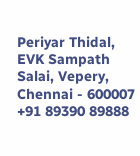Periyar Thidal,
EVK Sampath Salai, Vepery,
Chennai - 600007
+91 89390 89888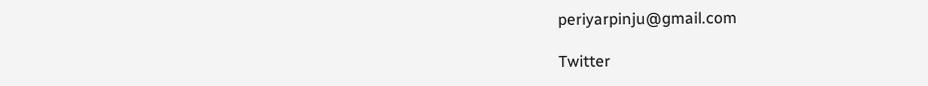periyarpinju@gmail.com

Twitter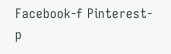Facebook-f Pinterest-p